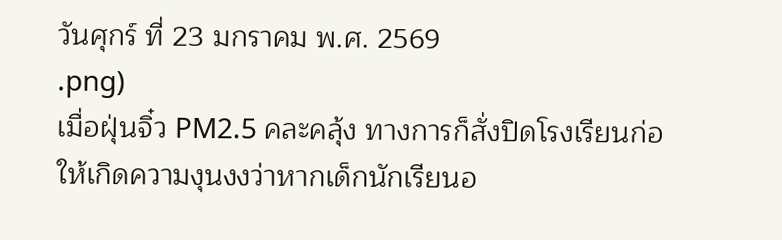วันศุกร์ ที่ 23 มกราคม พ.ศ. 2569
.png)
เมื่อฝุ่นจิ๋ว PM2.5 คละคลุ้ง ทางการก็สั่งปิดโรงเรียนก่อให้เกิดความงุนงงว่าหากเด็กนักเรียนอ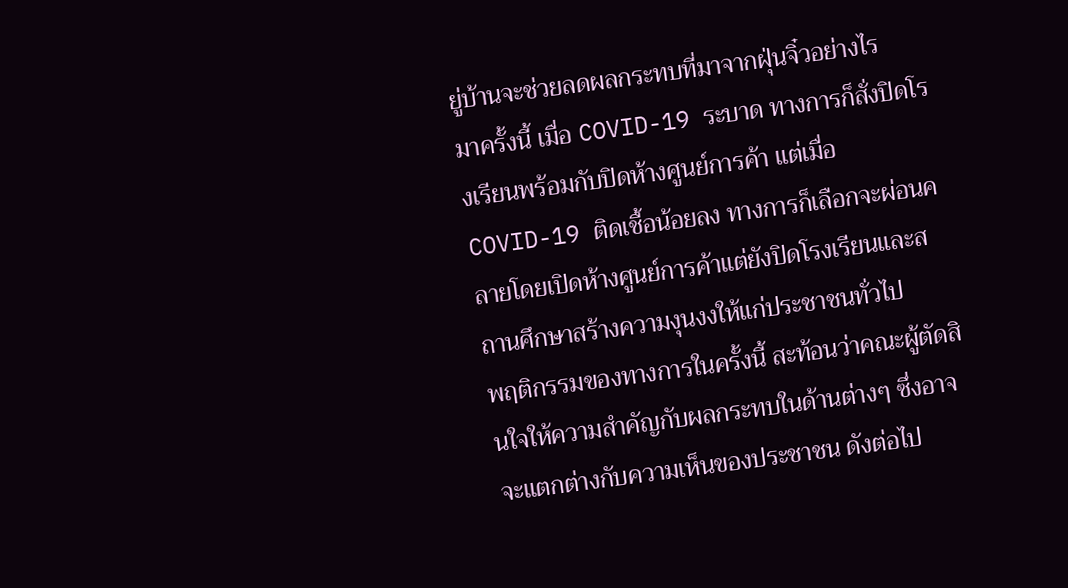ยู่บ้านจะช่วยลดผลกระทบที่มาจากฝุ่นจิ๋วอย่างไร
มาครั้งนี้ เมื่อ COVID-19 ระบาด ทางการก็สั่งปิดโรงเรียนพร้อมกับปิดห้างศูนย์การค้า แต่เมื่อ COVID-19 ติดเชื้อน้อยลง ทางการก็เลือกจะผ่อนคลายโดยเปิดห้างศูนย์การค้าแต่ยังปิดโรงเรียนและสถานศึกษาสร้างความงุนงงให้แก่ประชาชนทั่วไป
พฤติกรรมของทางการในครั้งนี้ สะท้อนว่าคณะผู้ตัดสินใจให้ความสำคัญกับผลกระทบในด้านต่างๆ ซึ่งอาจจะแตกต่างกับความเห็นของประชาชน ดังต่อไป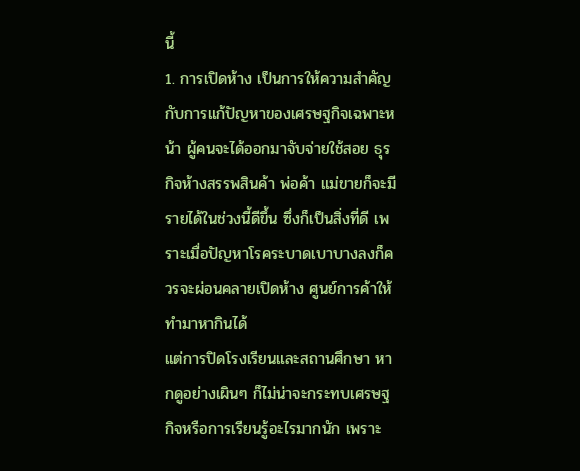นี้
1. การเปิดห้าง เป็นการให้ความสำคัญกับการแก้ปัญหาของเศรษฐกิจเฉพาะหน้า ผู้คนจะได้ออกมาจับจ่ายใช้สอย ธุรกิจห้างสรรพสินค้า พ่อค้า แม่ขายก็จะมีรายได้ในช่วงนี้ดีขึ้น ซึ่งก็เป็นสิ่งที่ดี เพราะเมื่อปัญหาโรคระบาดเบาบางลงก็ควรจะผ่อนคลายเปิดห้าง ศูนย์การค้าให้ทำมาหากินได้
แต่การปิดโรงเรียนและสถานศึกษา หากดูอย่างเผินๆ ก็ไม่น่าจะกระทบเศรษฐกิจหรือการเรียนรู้อะไรมากนัก เพราะ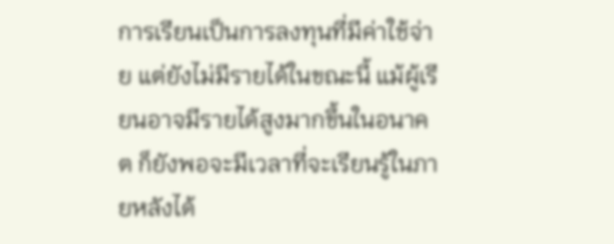การเรียนเป็นการลงทุนที่มีค่าใช้จ่าย แต่ยังไม่มีรายได้ในขณะนี้ แม้ผู้เรียนอาจมีรายได้สูงมากขึ้นในอนาคต ก็ยังพอจะมีเวลาที่จะเรียนรู้ในภายหลังได้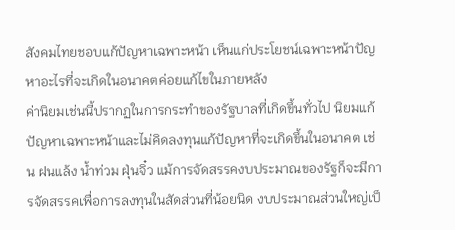สังคมไทยชอบแก้ปัญหาเฉพาะหน้า เห็นแก่ประโยชน์เฉพาะหน้าปัญหาอะไรที่จะเกิดในอนาคตค่อยแก้ไขในภายหลัง
ค่านิยมเช่นนี้ปรากฏในการกระทำของรัฐบาลที่เกิดขึ้นทั่วไป นิยมแก้ปัญหาเฉพาะหน้าและไม่คิดลงทุนแก้ปัญหาที่จะเกิดขึ้นในอนาคต เช่น ฝนแล้ง น้ำท่วม ฝุ่นจิ๋ว แม้การจัดสรรคงบประมาณของรัฐก็จะมีการจัดสรรคเพื่อการลงทุนในสัดส่วนที่น้อยนิด งบประมาณส่วนใหญ่เป็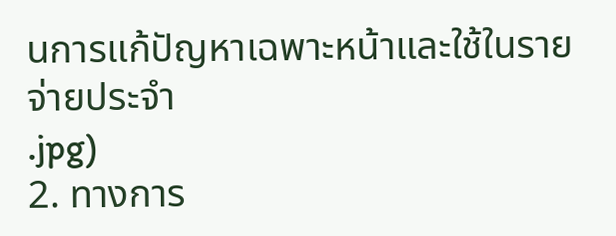นการแก้ปัญหาเฉพาะหน้าและใช้ในรายจ่ายประจำ
.jpg)
2. ทางการ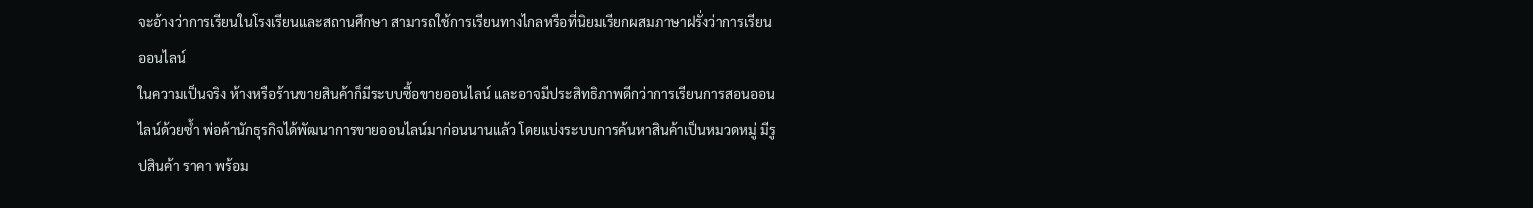จะอ้างว่าการเรียนในโรงเรียนและสถานศึกษา สามารถใช้การเรียนทางไกลหรือที่นิยมเรียกผสมภาษาฝรั่งว่าการเรียนออนไลน์
ในความเป็นจริง ห้างหรือร้านขายสินค้าก็มีระบบซื้อขายออนไลน์ และอาจมีประสิทธิภาพดีกว่าการเรียนการสอนออนไลน์ด้วยซ้ำ พ่อค้านักธุรกิจได้พัฒนาการขายออนไลน์มาก่อนนานแล้ว โดยแบ่งระบบการค้นหาสินค้าเป็นหมวดหมู่ มีรูปสินค้า ราคา พร้อม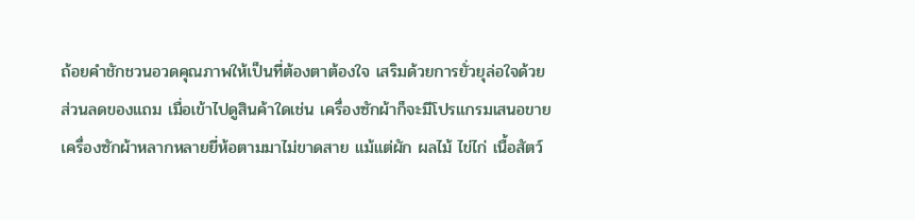ถ้อยคำชักชวนอวดคุณภาพให้เป็นที่ต้องตาต้องใจ เสริมด้วยการยั่วยุล่อใจด้วยส่วนลดของแถม เมื่อเข้าไปดูสินค้าใดเช่น เครื่องซักผ้าก็จะมีโปรแกรมเสนอขายเครื่องซักผ้าหลากหลายยี่ห้อตามมาไม่ขาดสาย แม้แต่ผัก ผลไม้ ไข่ไก่ เนื้อสัตว์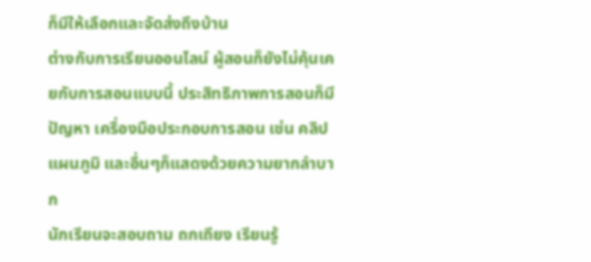ก็มีให้เลือกและจัดส่งถึงบ้าน
ต่างกับการเรียนออนไลน์ ผู้สอนก็ยังไม่คุ้นเคยกับการสอนแบบนี้ ประสิทธิภาพการสอนก็มีปัญหา เครื่องมือประกอบการสอน เช่น คลิป แผนภูมิ และอื่นๆก็แสดงด้วยความยากลำบาก
นักเรียนจะสอบถาม ถกเถียง เรียนรู้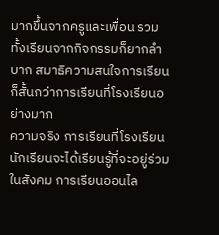มากขึ้นจากครูและเพื่อน รวมทั้งเรียนจากกิจกรรมก็ยากลำบาก สมาธิความสนใจการเรียนก็สั้นกว่าการเรียนที่โรงเรียนอย่างมาก
ความจริง การเรียนที่โรงเรียน นักเรียนจะได้เรียนรู้ที่จะอยู่ร่วมในสังคม การเรียนออนไล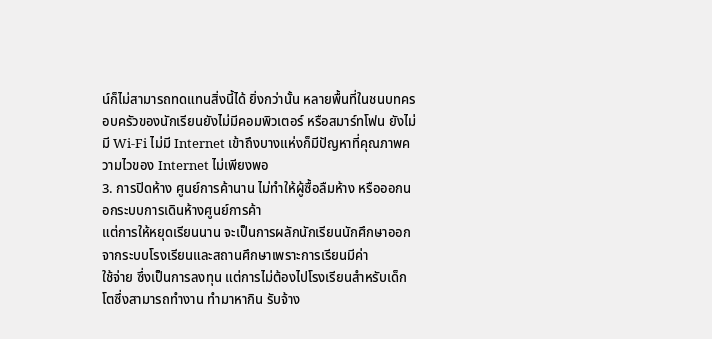น์ก็ไม่สามารถทดแทนสิ่งนี้ได้ ยิ่งกว่านั้น หลายพื้นที่ในชนบทครอบครัวของนักเรียนยังไม่มีคอมพิวเตอร์ หรือสมาร์ทโฟน ยังไม่มี Wi-Fi ไม่มี Internet เข้าถึงบางแห่งก็มีปัญหาที่คุณภาพความไวของ Internet ไม่เพียงพอ
3. การปิดห้าง ศูนย์การค้านาน ไม่ทำให้ผู้ซื้อลืมห้าง หรือออกนอกระบบการเดินห้างศูนย์การค้า
แต่การให้หยุดเรียนนาน จะเป็นการผลักนักเรียนนักศึกษาออกจากระบบโรงเรียนและสถานศึกษาเพราะการเรียนมีค่า
ใช้จ่าย ซึ่งเป็นการลงทุน แต่การไม่ต้องไปโรงเรียนสำหรับเด็กโตซึ่งสามารถทำงาน ทำมาหากิน รับจ้าง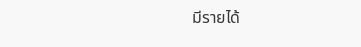มีรายได้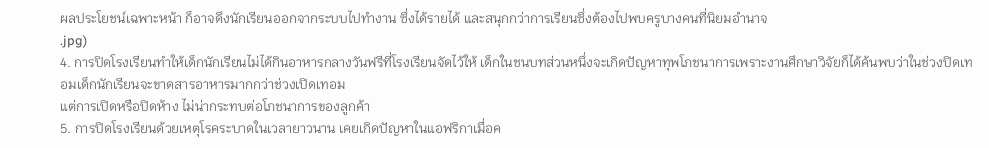ผลประโยชน์เฉพาะหน้า ก็อาจดึงนักเรียนออกจากระบบไปทำงาน ซึ่งได้รายได้ และสนุกกว่าการเรียนซึ่งต้องไปพบครูบางคนที่นิยมอำนาจ
.jpg)
4. การปิดโรงเรียนทำให้เด็กนักเรียนไม่ได้กินอาหารกลางวันฟรีที่โรงเรียนจัดไว้ให้ เด็กในชนบทส่วนหนึ่งจะเกิดปัญหาทุพโภชนาการเพราะงานศึกษาวิจัยก็ได้ค้นพบว่าในช่วงปิดเทอมเด็กนักเรียนจะขาดสารอาหารมากกว่าช่วงเปิดเทอม
แต่การเปิดหรือปิดห้าง ไม่น่ากระทบต่อโภชนาการของลูกค้า
5. การปิดโรงเรียนด้วยเหตุโรคระบาดในเวลายาวนาน เคยเกิดปัญหาในแอฟริกาเมื่อค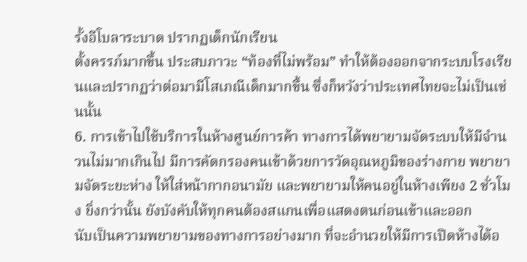รั้งอีโบลาระบาด ปรากฏเด็กนักเรียน
ตั้งครรภ์มากขึ้น ประสบภาวะ “ท้องที่ไม่พร้อม” ทำให้ต้องออกจากระบบโรงเรียนและปรากฏว่าต่อมามีโสเภณีเด็กมากขึ้น ซึ่งก็หวังว่าประเทศไทยจะไม่เป็นเช่นนั้น
6. การเข้าไปใช้บริการในห้างศูนย์การค้า ทางการได้พยายามจัดระบบให้มีจำนวนไม่มากเกินไป มีการคัดกรองคนเข้าด้วยการวัดอุณหภูมิของร่างกาย พยายามจัดระยะห่าง ให้ใส่หน้ากากอนามัย และพยายามให้คนอยู่ในห้างเพียง 2 ชั่วโมง ยิ่งกว่านั้น ยังบังคับให้ทุกคนต้องสแกนเพื่อแสดงตนก่อนเข้าและออก
นับเป็นความพยายามของทางการอย่างมาก ที่จะอำนวยให้มีการเปิดห้างได้อ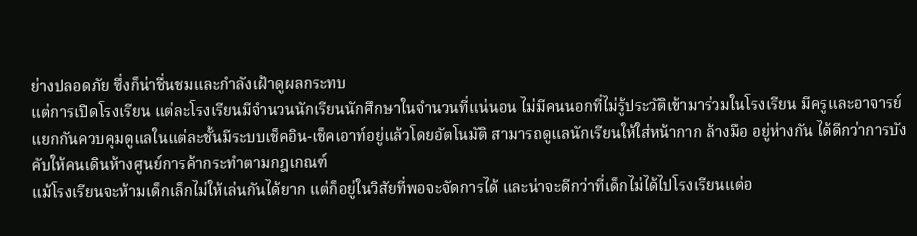ย่างปลอดภัย ซึ่งก็น่าชื่นชมและกำลังเฝ้าดูผลกระทบ
แต่การเปิดโรงเรียน แต่ละโรงเรียนมีจำนวนนักเรียนนักศึกษาในจำนวนที่แน่นอน ไม่มีคนนอกที่ไม่รู้ประวัติเข้ามาร่วมในโรงเรียน มีครูและอาจารย์แยกกันควบคุมดูแลในแต่ละชั้นมีระบบเช็คอิน-เช็คเอาท์อยู่แล้วโดยอัตโนมัติ สามารถดูแลนักเรียนให้ใส่หน้ากาก ล้างมือ อยู่ห่างกัน ได้ดีกว่าการบังคับให้คนเดินห้างศูนย์การค้ากระทำตามกฎเกณฑ์
แม้โรงเรียนจะห้ามเด็กเล็กไม่ให้เล่นกันได้ยาก แต่ก็อยู่ในวิสัยที่พอจะจัดการได้ และน่าจะดีกว่าที่เด็กไม่ได้ไปโรงเรียนแต่อ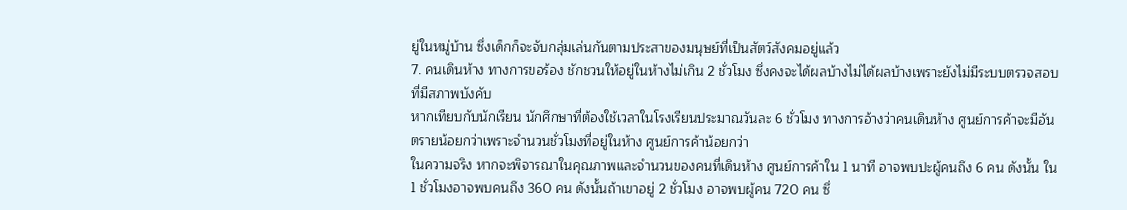ยู่ในหมู่บ้าน ซึ่งเด็กก็จะจับกลุ่มเล่นกันตามประสาของมนุษย์ที่เป็นสัตว์สังคมอยู่แล้ว
7. คนเดินห้าง ทางการขอร้อง ชักชวนให้อยู่ในห้างไม่เกิน 2 ชั่วโมง ซึ่งคงจะได้ผลบ้างไม่ได้ผลบ้างเพราะยังไม่มีระบบตรวจสอบที่มีสภาพบังคับ
หากเทียบกับนักเรียน นักศึกษาที่ต้องใช้เวลาในโรงเรียนประมาณวันละ 6 ชั่วโมง ทางการอ้างว่าคนเดินห้าง ศูนย์การค้าจะมีอันตรายน้อยกว่าเพราะจำนวนชั่วโมงที่อยู่ในห้าง ศูนย์การค้าน้อยกว่า
ในความจริง หากจะพิจารณาในคุณภาพและจำนวนของคนที่เดินห้าง ศูนย์การค้าใน 1 นาที อาจพบปะผู้คนถึง 6 คน ดังนั้น ใน 1 ชั่วโมงอาจพบคนถึง 360 คน ดังนั้นถ้าเขาอยู่ 2 ชั่วโมง อาจพบผู้คน 720 คน ซึ่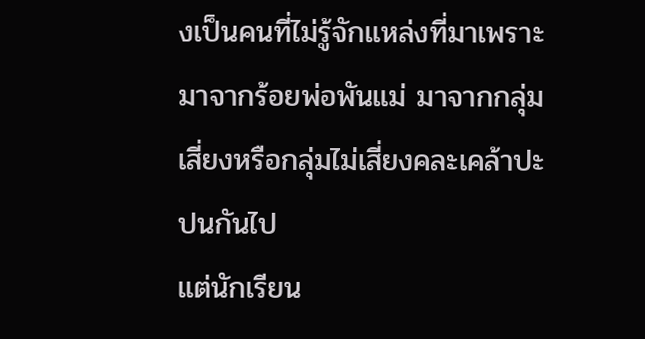งเป็นคนที่ไม่รู้จักแหล่งที่มาเพราะมาจากร้อยพ่อพันแม่ มาจากกลุ่มเสี่ยงหรือกลุ่มไม่เสี่ยงคละเคล้าปะปนกันไป
แต่นักเรียน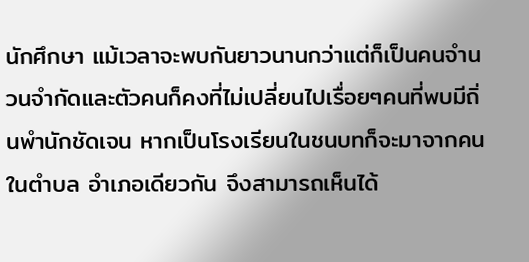นักศึกษา แม้เวลาจะพบกันยาวนานกว่าแต่ก็เป็นคนจำนวนจำกัดและตัวคนก็คงที่ไม่เปลี่ยนไปเรื่อยๆคนที่พบมีถิ่นพำนักชัดเจน หากเป็นโรงเรียนในชนบทก็จะมาจากคนในตำบล อำเภอเดียวกัน จึงสามารถเห็นได้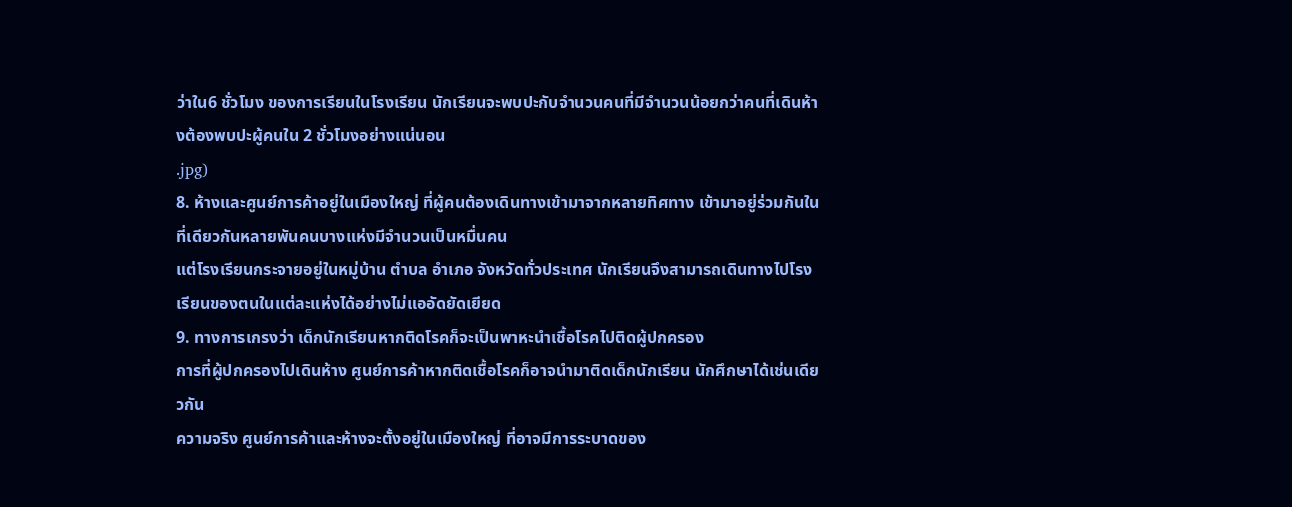ว่าใน6 ชั่วโมง ของการเรียนในโรงเรียน นักเรียนจะพบปะกับจำนวนคนที่มีจำนวนน้อยกว่าคนที่เดินห้างต้องพบปะผู้คนใน 2 ชั่วโมงอย่างแน่นอน
.jpg)
8. ห้างและศูนย์การค้าอยู่ในเมืองใหญ่ ที่ผู้คนต้องเดินทางเข้ามาจากหลายทิศทาง เข้ามาอยู่ร่วมกันในที่เดียวกันหลายพันคนบางแห่งมีจำนวนเป็นหมื่นคน
แต่โรงเรียนกระจายอยู่ในหมู่บ้าน ตำบล อำเภอ จังหวัดทั่วประเทศ นักเรียนจึงสามารถเดินทางไปโรงเรียนของตนในแต่ละแห่งได้อย่างไม่แออัดยัดเยียด
9. ทางการเกรงว่า เด็กนักเรียนหากติดโรคก็จะเป็นพาหะนำเชื้อโรคไปติดผู้ปกครอง
การที่ผู้ปกครองไปเดินห้าง ศูนย์การค้าหากติดเชื้อโรคก็อาจนำมาติดเด็กนักเรียน นักศึกษาได้เช่นเดียวกัน
ความจริง ศูนย์การค้าและห้างจะตั้งอยู่ในเมืองใหญ่ ที่อาจมีการระบาดของ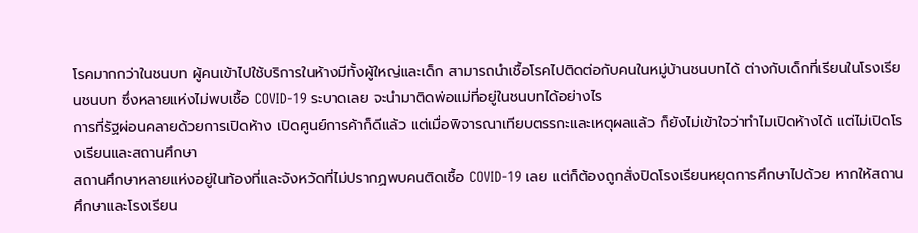โรคมากกว่าในชนบท ผู้คนเข้าไปใช้บริการในห้างมีทั้งผู้ใหญ่และเด็ก สามารถนำเชื้อโรคไปติดต่อกับคนในหมู่บ้านชนบทได้ ต่างกับเด็กที่เรียนในโรงเรียนชนบท ซึ่งหลายแห่งไม่พบเชื้อ COVID-19 ระบาดเลย จะนำมาติดพ่อแม่ที่อยู่ในชนบทได้อย่างไร
การที่รัฐผ่อนคลายด้วยการเปิดห้าง เปิดศูนย์การค้าก็ดีแล้ว แต่เมื่อพิจารณาเทียบตรรกะและเหตุผลแล้ว ก็ยังไม่เข้าใจว่าทำไมเปิดห้างได้ แต่ไม่เปิดโรงเรียนและสถานศึกษา
สถานศึกษาหลายแห่งอยู่ในท้องที่และจังหวัดที่ไม่ปรากฏพบคนติดเชื้อ COVID-19 เลย แต่ก็ต้องถูกสั่งปิดโรงเรียนหยุดการศึกษาไปด้วย หากให้สถานศึกษาและโรงเรียน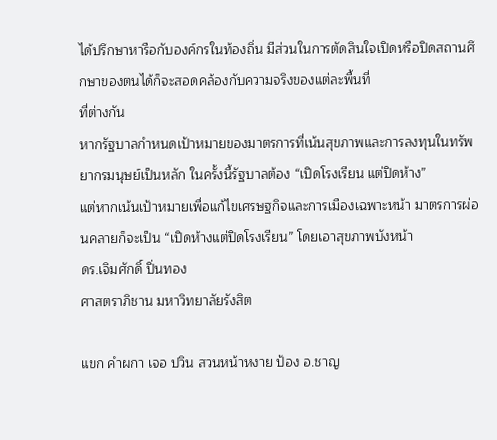ได้ปรึกษาหารือกับองค์กรในท้องถิ่น มีส่วนในการตัดสินใจเปิดหรือปิดสถานศึกษาของตนได้ก็จะสอดคล้องกับความจริงของแต่ละพื้นที่
ที่ต่างกัน
หากรัฐบาลกำหนดเป้าหมายของมาตรการที่เน้นสุขภาพและการลงทุนในทรัพยากรมนุษย์เป็นหลัก ในครั้งนี้รัฐบาลต้อง “เปิดโรงเรียน แต่ปิดห้าง”
แต่หากเน้นเป้าหมายเพื่อแก้ไขเศรษฐกิจและการเมืองเฉพาะหน้า มาตรการผ่อนคลายก็จะเป็น “เปิดห้างแต่ปิดโรงเรียน” โดยเอาสุขภาพบังหน้า
ดร.เจิมศักดิ์ ปิ่นทอง
ศาสตราภิชาน มหาวิทยาลัยรังสิต

แขก คำผกา เจอ ปวิน สวนหน้าหงาย ป้อง อ.ชาญ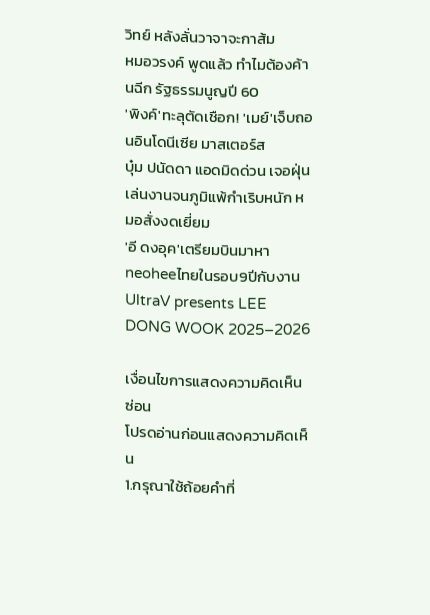วิทย์ หลังลั่นวาจาจะกาส้ม
หมอวรงค์ พูดแล้ว ทำไมต้องค้านฉีก รัฐธรรมนูญปี 60
'พิงค์'ทะลุตัดเชือก! 'เมย์'เจ็บถอนอินโดนีเซีย มาสเตอร์ส
บุ๋ม ปนัดดา แอดมิดด่วน เจอฝุ่นเล่นงานจนภูมิแพ้กำเริบหนัก หมอสั่งงดเยี่ยม
'อี ดงอุค'เตรียมบินมาหาneoheeไทยในรอบ9ปีกับงาน UltraV presents LEE DONG WOOK 2025–2026

เงื่อนไขการแสดงความคิดเห็น ซ่อน
โปรดอ่านก่อนแสดงความคิดเห็น
1.กรุณาใช้ถ้อยคำที่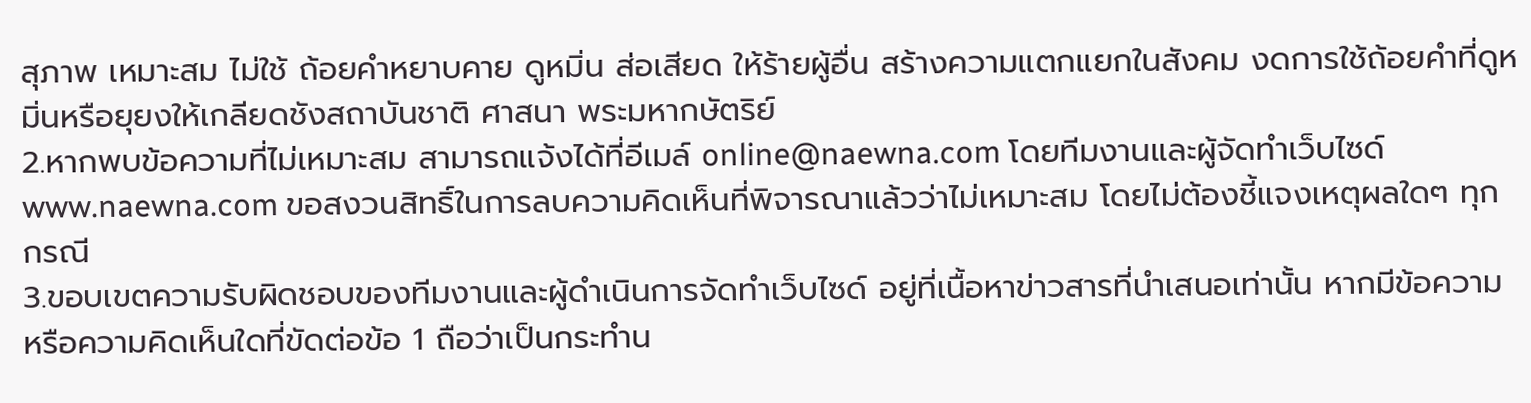สุภาพ เหมาะสม ไม่ใช้ ถ้อยคำหยาบคาย ดูหมิ่น ส่อเสียด ให้ร้ายผู้อื่น สร้างความแตกแยกในสังคม งดการใช้ถ้อยคำที่ดูหมิ่นหรือยุยงให้เกลียดชังสถาบันชาติ ศาสนา พระมหากษัตริย์
2.หากพบข้อความที่ไม่เหมาะสม สามารถแจ้งได้ที่อีเมล์ online@naewna.com โดยทีมงานและผู้จัดทำเว็บไซด์ www.naewna.com ขอสงวนสิทธิ์ในการลบความคิดเห็นที่พิจารณาแล้วว่าไม่เหมาะสม โดยไม่ต้องชี้แจงเหตุผลใดๆ ทุกกรณี
3.ขอบเขตความรับผิดชอบของทีมงานและผู้ดำเนินการจัดทำเว็บไซด์ อยู่ที่เนื้อหาข่าวสารที่นำเสนอเท่านั้น หากมีข้อความหรือความคิดเห็นใดที่ขัดต่อข้อ 1 ถือว่าเป็นกระทำน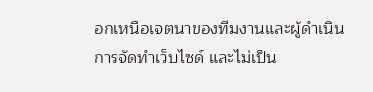อกเหนือเจตนาของทีมงานและผู้ดำเนินการจัดทำเว็บไซด์ และไม่เป็น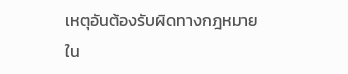เหตุอันต้องรับผิดทางกฎหมายใน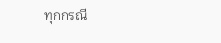ทุกกรณี